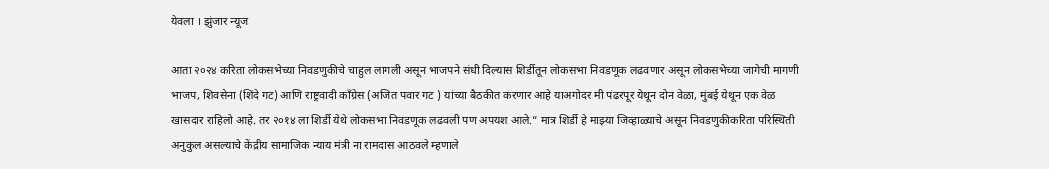येवला । झुंजार न्यूज

आता २०२४ करिता लोकसभेच्या निवडणुकीचे चाहुल लागली असून भाजपने संधी दिल्यास शिर्डीतून लोकसभा निवडणूक लढवणार असून लोकसभेच्या जागेची मागणी भाजप, शिवसेना (शिंदे गट) आणि राष्ट्रवादी काँग्रेस (अजित पवार गट ) यांच्या बैठकीत करणार आहे याअगोदर मी पंढरपूर येथून दोन वेळा, मुंबई येथून एक वेळ खासदार राहिलो आहे. तर २०१४ ला शिर्डी येथे लोकसभा निवडणूक लढवली पण अपयश आले.” मात्र शिर्डी हे माझ्या जिव्हाळ्याचे असून निवडणुकीकरिता परिस्थिती अनुकुल असल्याचे केंद्रीय सामाजिक न्याय मंत्री ना रामदास आठवले म्हणाले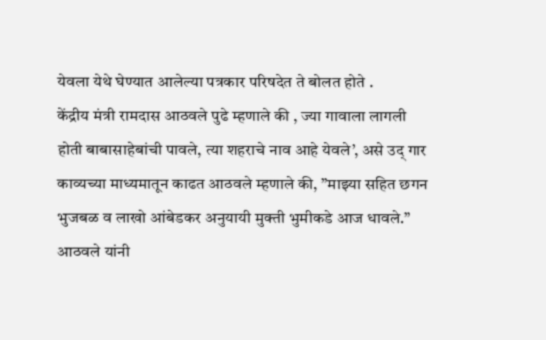येवला येथे घेण्यात आलेल्या पत्रकार परिषदेत ते बोलत होते .
केंद्रीय मंत्री रामदास आठवले पुढे म्हणाले की , ज्या गावाला लागली होती बाबासाहेबांची पावले, त्या शहराचे नाव आहे येवले’, असे उद् गार काव्यच्या माध्यमातून काढत आठवले म्हणाले की, ”माझ्या सहित छगन भुजबळ व लाखो आंबेडकर अनुयायी मुक्ती भुमीकडे आज धावले.” आठवले यांनी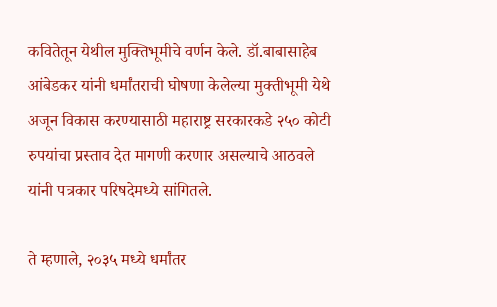कवितेतून येथील मुक्तिभूमीचे वर्णन केले. डॉ.बाबासाहेब आंबेडकर यांनी धर्मांतराची घोषणा केलेल्या मुक्तीभूमी येथे अजून विकास करण्यासाठी महाराष्ट्र सरकारकडे २५० कोटी रुपयांचा प्रस्ताव देत मागणी करणार असल्याचे आठवले यांनी पत्रकार परिषदेमध्ये सांगितले.

ते म्हणाले, २०३५ मध्ये धर्मांतर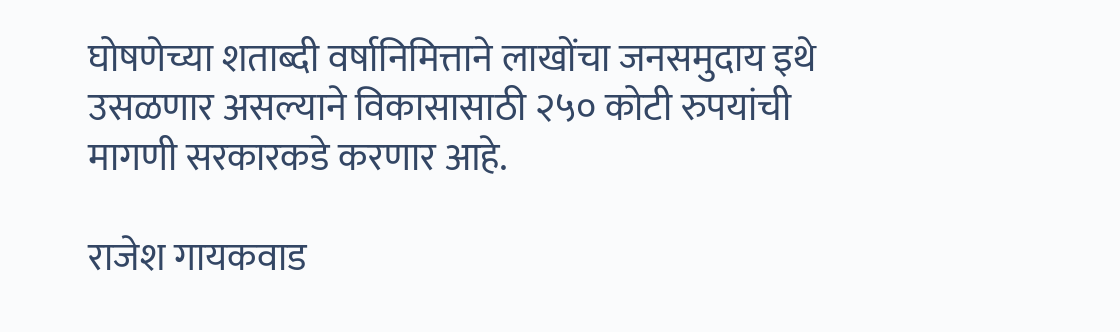घोषणेच्या शताब्दी वर्षानिमित्ताने लाखोंचा जनसमुदाय इथे उसळणार असल्याने विकासासाठी २५० कोटी रुपयांची मागणी सरकारकडे करणार आहे.

राजेश गायकवाड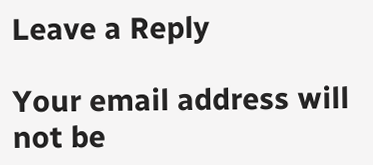Leave a Reply

Your email address will not be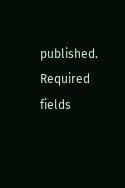published. Required fields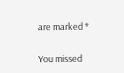are marked *

You missed